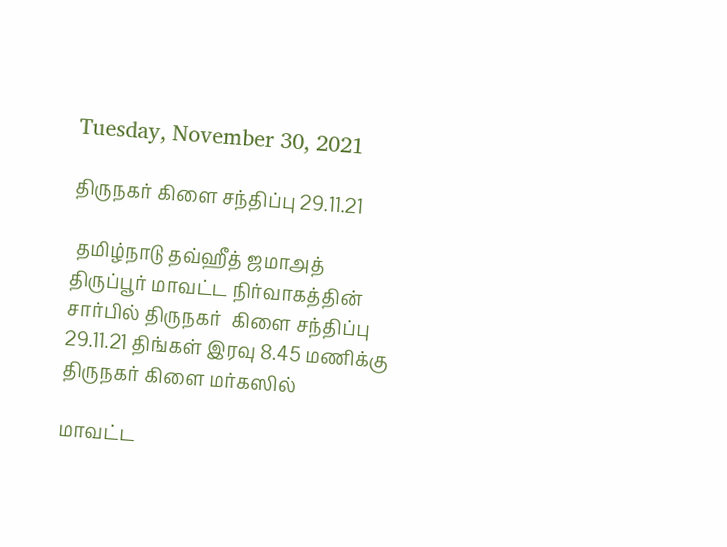Tuesday, November 30, 2021

திருநகர் கிளை சந்திப்பு 29.11.21

 தமிழ்நாடு தவ்ஹீத் ஜமாஅத் திருப்பூர் மாவட்ட நிர்வாகத்தின் சார்பில் திருநகர்  கிளை சந்திப்பு 29.11.21 திங்கள் இரவு 8.45 மணிக்கு திருநகர் கிளை மர்கஸில்

மாவட்ட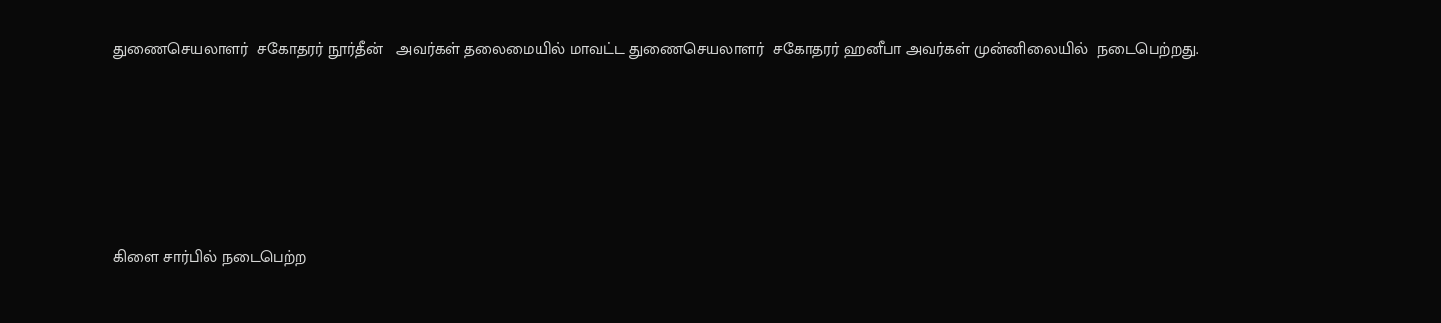துணைசெயலாளர்  சகோதரர் நூர்தீன்   அவர்கள் தலைமையில் மாவட்ட துணைசெயலாளர்  சகோதரர் ஹனீபா அவர்கள் முன்னிலையில்  நடைபெற்றது.





கிளை சார்பில் நடைபெற்ற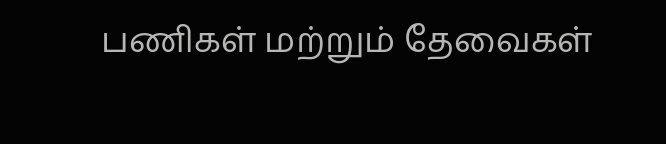பணிகள் மற்றும் தேவைகள்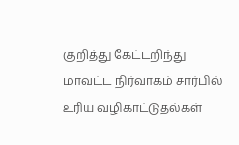குறித்து கேட்டறிந்து மாவட்ட நிர்வாகம் சார்பில் உரிய வழிகாட்டுதல்கள்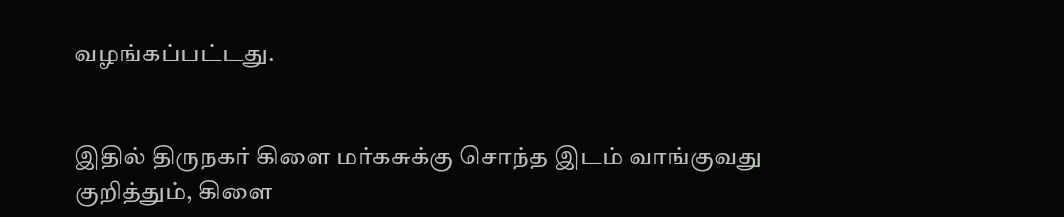வழங்கப்பட்டது.


இதில் திருநகர் கிளை மர்கசுக்கு சொந்த இடம் வாங்குவது குறித்தும், கிளை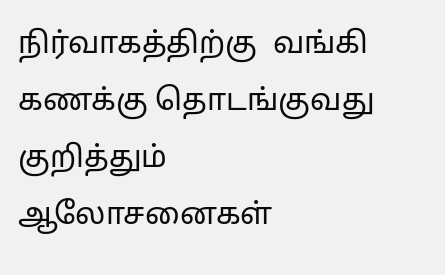நிர்வாகத்திற்கு  வங்கி கணக்கு தொடங்குவது குறித்தும் ஆலோசனைகள்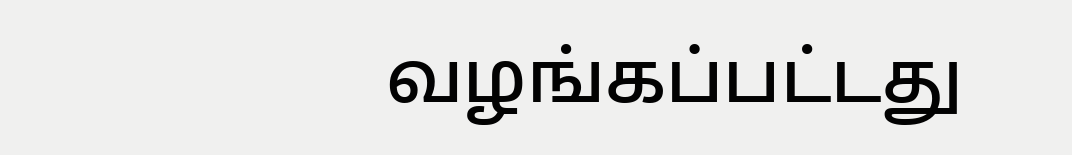வழங்கப்பட்டது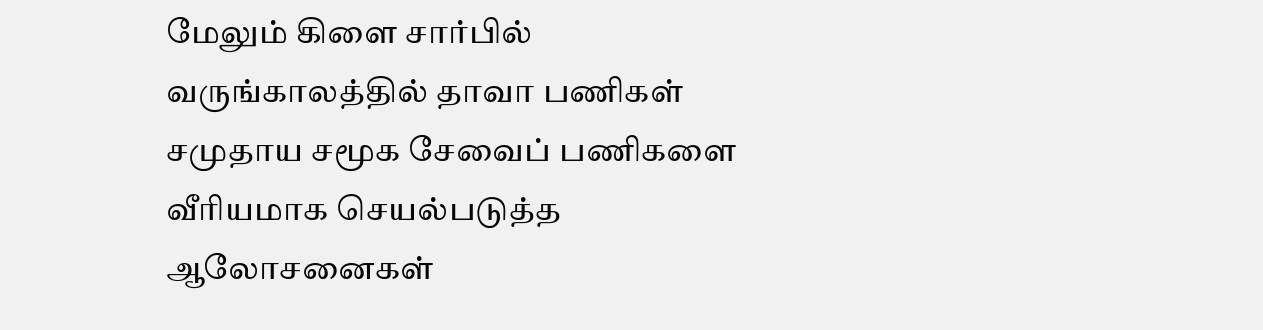மேலும் கிளை சார்பில்  வருங்காலத்தில் தாவா பணிகள் சமுதாய சமூக சேவைப் பணிகளை வீரியமாக செயல்படுத்த ஆலோசனைகள்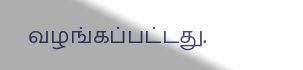வழங்கப்பட்டது.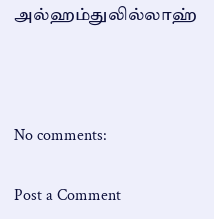அல்ஹம்துலில்லாஹ்



No comments:

Post a Comment